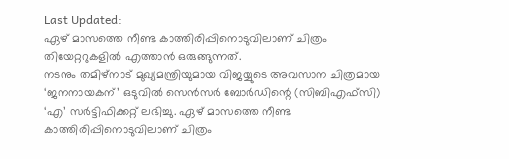Last Updated:
ഏഴ് മാസത്തെ നീണ്ട കാത്തിരിപ്പിനൊടുവിലാണ് ചിത്രം തിയേറ്ററുകളിൽ എത്താൻ ഒരുങ്ങുന്നത്.
നടനും തമിഴ്നാട് മുഖ്യമന്ത്രിയുമായ വിജയ്യുടെ അവസാന ചിത്രമായ ‘ജനനായകന്’ ഒടുവിൽ സെൻസർ ബോർഡിന്റെ (സിബിഎഫ്സി) ‘എ’ സർട്ടിഫിക്കറ്റ് ലഭിച്ചു. ഏഴ് മാസത്തെ നീണ്ട കാത്തിരിപ്പിനൊടുവിലാണ് ചിത്രം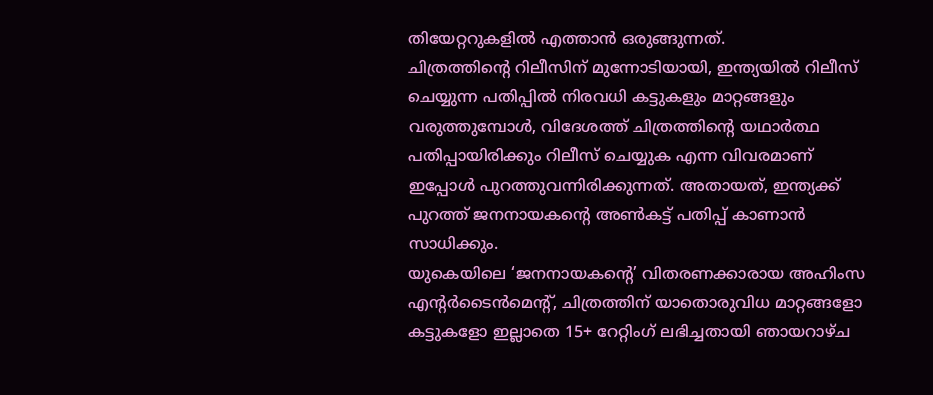തിയേറ്ററുകളിൽ എത്താൻ ഒരുങ്ങുന്നത്.
ചിത്രത്തിന്റെ റിലീസിന് മുന്നോടിയായി, ഇന്ത്യയിൽ റിലീസ് ചെയ്യുന്ന പതിപ്പിൽ നിരവധി കട്ടുകളും മാറ്റങ്ങളും വരുത്തുമ്പോൾ, വിദേശത്ത് ചിത്രത്തിന്റെ യഥാർത്ഥ പതിപ്പായിരിക്കും റിലീസ് ചെയ്യുക എന്ന വിവരമാണ് ഇപ്പോൾ പുറത്തുവന്നിരിക്കുന്നത്. അതായത്, ഇന്ത്യക്ക് പുറത്ത് ജനനായകന്റെ അൺകട്ട് പതിപ്പ് കാണാൻ സാധിക്കും.
യുകെയിലെ ‘ജനനായകന്റെ’ വിതരണക്കാരായ അഹിംസ എന്റർടൈൻമെന്റ്, ചിത്രത്തിന് യാതൊരുവിധ മാറ്റങ്ങളോ കട്ടുകളോ ഇല്ലാതെ 15+ റേറ്റിംഗ് ലഭിച്ചതായി ഞായറാഴ്ച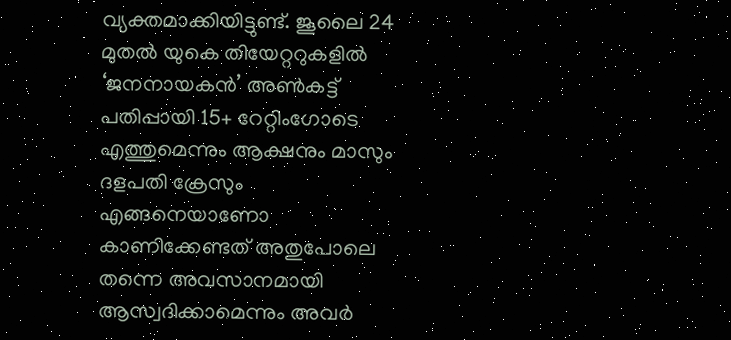വ്യക്തമാക്കിയിട്ടുണ്ട്. ജൂലൈ 24 മുതൽ യുകെ തിയേറ്ററുകളിൽ ‘ജനനായകൻ’ അൺകട്ട് പതിപ്പായി 15+ റേറ്റിംഗോടെ എത്തുമെന്നും ആക്ഷനും മാസും ദളപതി ക്രേസും എങ്ങനെയാണോ കാണിക്കേണ്ടത് അതുപോലെ തന്നെ അവസാനമായി ആസ്വദിക്കാമെന്നും അവർ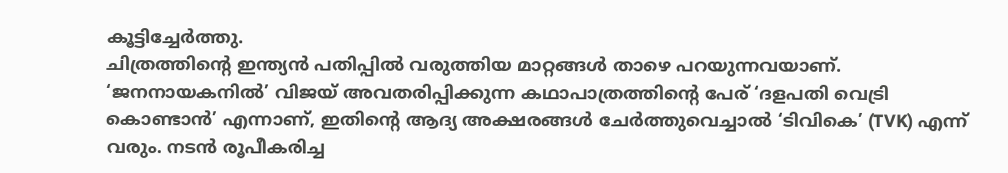കൂട്ടിച്ചേർത്തു.
ചിത്രത്തിന്റെ ഇന്ത്യൻ പതിപ്പിൽ വരുത്തിയ മാറ്റങ്ങൾ താഴെ പറയുന്നവയാണ്. ‘ജനനായകനിൽ’ വിജയ് അവതരിപ്പിക്കുന്ന കഥാപാത്രത്തിന്റെ പേര് ‘ദളപതി വെട്രി കൊണ്ടാൻ’ എന്നാണ്, ഇതിന്റെ ആദ്യ അക്ഷരങ്ങൾ ചേർത്തുവെച്ചാൽ ‘ടിവികെ’ (TVK) എന്ന് വരും. നടൻ രൂപീകരിച്ച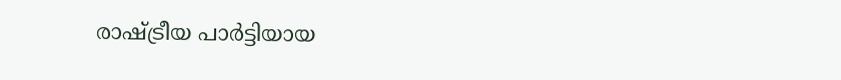രാഷ്ട്രീയ പാർട്ടിയായ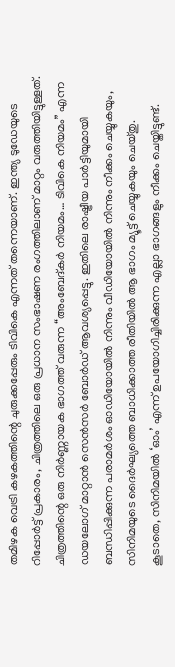തമിഴക വെട്രി കഴകത്തിന്റെ ചുരുക്കപ്പേരും ടിവികെ എന്നത് തന്നെയാണ്. ഇന്ത്യ ടുഡേയുടെ റിപ്പോർട്ട് പ്രകാരം, ചിത്രത്തിലെ ഒരു പ്രധാന സംഭാഷണ രംഗത്തിലാണ് മാറ്റം വരുത്തിയിട്ടുള്ളത്. ചിത്രത്തിന്റെ ഒരു നിർണ്ണായക ഭാഗത്ത് വരുന്ന “അംബേദ്കർ നിയമം… ടിവികെ നിയമം” എന്ന ഡയലോഗ് മാറ്റാൻ സെൻസർ ബോർഡ് ആവശ്യപ്പെട്ടു. ഇതിലെ രാഷ്ട്രീയ പാർട്ടിയുമായി ബന്ധിപ്പിക്കുന്ന പരാമർശം ഓഡിയോയിൽ നിന്നും വീഡിയോയിൽ നിന്നും നീക്കം ചെയ്യുകയും, സിനിമയുടെ ദൈർഘ്യത്തെ ബാധിക്കാത്ത രീതിയിൽ ആ ഭാഗം മ്യൂട്ട് ചെയ്യുകയും ചെയ്തു.
കൂടാതെ, സിനിമയിൽ ‘ഓം’ എന്ന് ഉപയോഗിച്ചിരിക്കുന്ന എല്ലാ ഭാഗങ്ങളും നീക്കം ചെയ്തിട്ടുണ്ട്.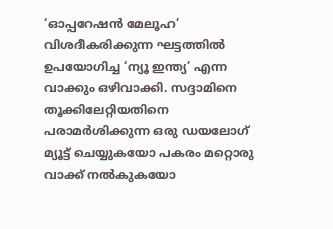‘ഓപ്പറേഷൻ മേലൂഹ’ വിശദീകരിക്കുന്ന ഘട്ടത്തിൽ ഉപയോഗിച്ച ‘ന്യൂ ഇന്ത്യ’ എന്ന വാക്കും ഒഴിവാക്കി. സദ്ദാമിനെ തൂക്കിലേറ്റിയതിനെ പരാമർശിക്കുന്ന ഒരു ഡയലോഗ് മ്യൂട്ട് ചെയ്യുകയോ പകരം മറ്റൊരു വാക്ക് നൽകുകയോ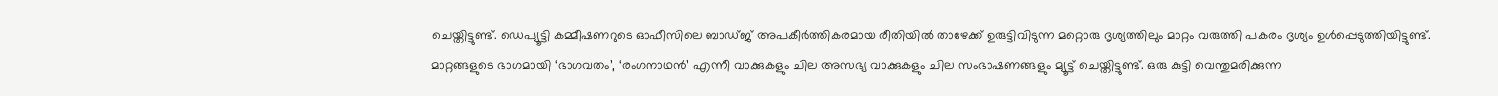ചെയ്തിട്ടുണ്ട്. ഡെപ്യൂട്ടി കമ്മീഷണറുടെ ഓഫീസിലെ ബാഡ്ജ് അപകീർത്തികരമായ രീതിയിൽ താഴേക്ക് ഉരുട്ടിവിടുന്ന മറ്റൊരു ദൃശ്യത്തിലും മാറ്റം വരുത്തി പകരം ദൃശ്യം ഉൾപ്പെടുത്തിയിട്ടുണ്ട്.
മാറ്റങ്ങളുടെ ഭാഗമായി ‘ഭാഗവതം’, ‘രംഗനാഥൻ’ എന്നീ വാക്കുകളും ചില അസഭ്യ വാക്കുകളും ചില സംഭാഷണങ്ങളും മ്യൂട്ട് ചെയ്തിട്ടുണ്ട്. ഒരു കുട്ടി വെന്തുമരിക്കുന്ന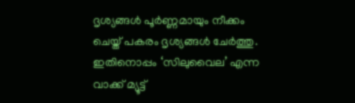ദൃശ്യങ്ങൾ പൂർണ്ണമായും നീക്കം ചെയ്ത് പകരം ദൃശ്യങ്ങൾ ചേർത്തു. ഇതിനൊപ്പം ‘സിലുവൈല’ എന്ന വാക്ക് മ്യൂട്ട്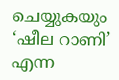ചെയ്യുകയും ‘ഷീല റാണി’ എന്ന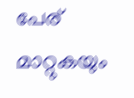പേര് മാറ്റുകയും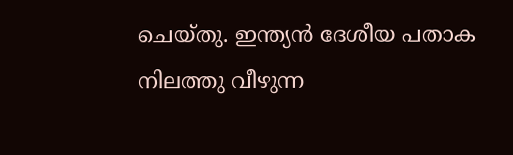ചെയ്തു. ഇന്ത്യൻ ദേശീയ പതാക നിലത്തു വീഴുന്ന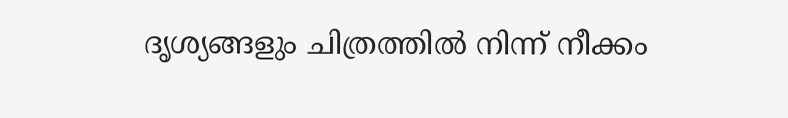ദൃശ്യങ്ങളും ചിത്രത്തിൽ നിന്ന് നീക്കം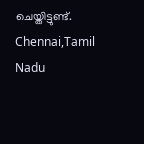ചെയ്തിട്ടുണ്ട്.
Chennai,Tamil Nadu